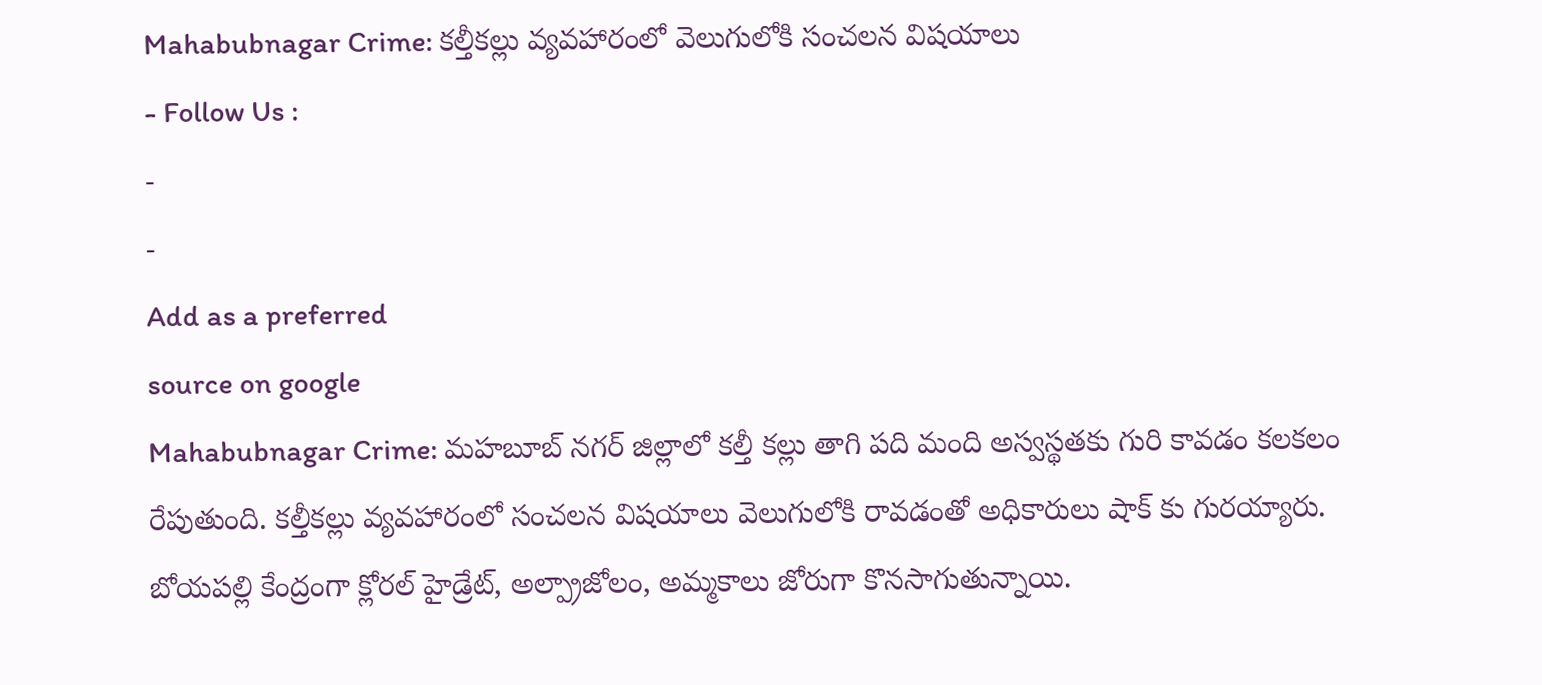Mahabubnagar Crime: కల్తీకల్లు వ్యవహారంలో వెలుగులోకి సంచలన విషయాలు
- Follow Us :
-
-
Add as a preferred
source on google
Mahabubnagar Crime: మహబూబ్ నగర్ జిల్లాలో కల్తీ కల్లు తాగి పది మంది అస్వస్థతకు గురి కావడం కలకలం రేపుతుంది. కల్తీకల్లు వ్యవహారంలో సంచలన విషయాలు వెలుగులోకి రావడంతో అధికారులు షాక్ కు గురయ్యారు. బోయపల్లి కేంద్రంగా క్లోరల్ హైడ్రేట్, అల్ప్రాజోలం, అమ్మకాలు జోరుగా కొనసాగుతున్నాయి.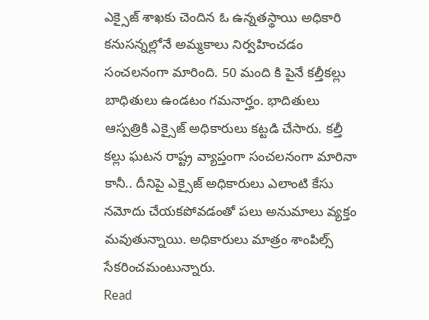ఎక్సైజ్ శాఖకు చెందిన ఓ ఉన్నతస్థాయి అధికారి కనుసన్నల్లోనే అమ్మకాలు నిర్వహించడం సంచలనంగా మారింది. 50 మంది కి పైనే కల్తీకల్లు బాధితులు ఉండటం గమనార్హం. భాదితులు ఆస్పత్రికి ఎక్సైజ్ అధికారులు కట్టడి చేసారు. కల్తీ కల్లు ఘటన రాష్ట్ర వ్యాప్తంగా సంచలనంగా మారినా కానీ.. దీనిపై ఎక్సైజ్ అధికారులు ఎలాంటి కేసు నమోదు చేయకపోవడంతో పలు అనుమాలు వ్యక్తం మవుతున్నాయి. అధికారులు మాత్రం శాంపిల్స్ సేకరించమంటున్నారు.
Read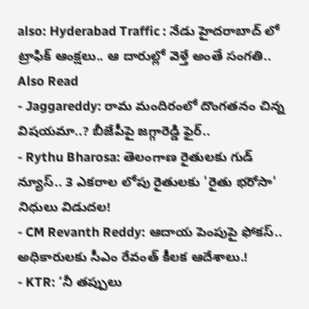also: Hyderabad Traffic : నేడు హైదరాబాద్ లో ట్రాఫిక్ ఆంక్షలు.. ఆ దారుల్లో వెళ్తే అంతే సంగతి..
Also Read
- Jaggareddy: రామ మందిరంలో దొంగతనం చిన్న విషయమా..? బీజేపీపై జగ్గారెడ్డి ఫైర్..
- Rythu Bharosa: తెలంగాణ రైతులకు గుడ్ న్యూస్.. 3 ఎకరాల లోపు రైతులకు 'రైతు భరోసా' నిధులు విడుదల!
- CM Revanth Reddy: ఆదాయ పెంపుపై ఫోకస్.. అధికారులకు సీఎం రేవంత్ కీలక ఆదేశాలు.!
- KTR: ‘నీ తప్పులు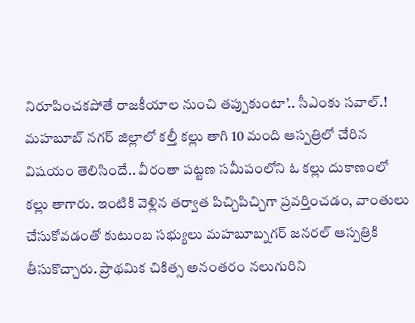నిరూపించకపోతే రాజకీయాల నుంచి తప్పుకుంటా’.. సీఎంకు సవాల్.!
మహబూబ్ నగర్ జిల్లాలో కల్తీ కల్లు తాగి 10 మంది ఆస్పత్రిలో చేరిన విషయం తెలిసిందే.. వీరంతా పట్టణ సమీపంలోని ఓ కల్లు దుకాణంలో కల్లు తాగారు. ఇంటికి వెళ్లిన తర్వాత పిచ్చిపిచ్చిగా ప్రవర్తించడం, వాంతులు చేసుకోవడంతో కుటుంబ సభ్యులు మహబూబ్నగర్ జనరల్ ఆస్పత్రికి తీసుకొచ్చారు. ప్రాథమిక చికిత్స అనంతరం నలుగురిని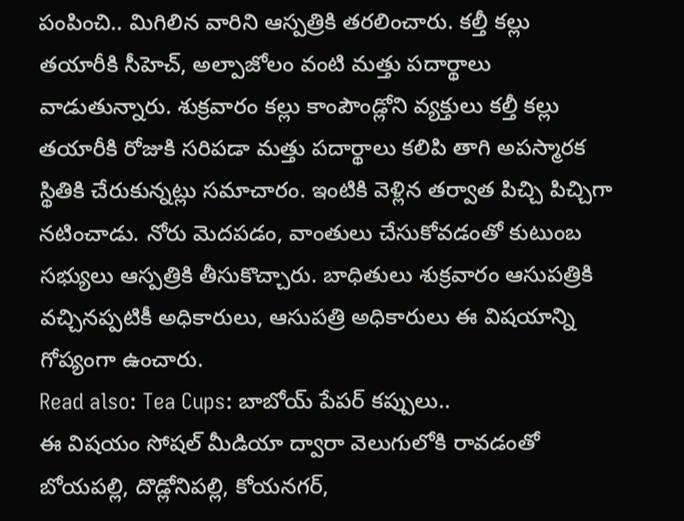పంపించి.. మిగిలిన వారిని ఆస్పత్రికి తరలించారు. కల్తీ కల్లు తయారీకి సీహెచ్, అల్పాజోలం వంటి మత్తు పదార్థాలు వాడుతున్నారు. శుక్రవారం కల్లు కాంపౌండ్లోని వ్యక్తులు కల్తీ కల్లు తయారీకి రోజుకి సరిపడా మత్తు పదార్థాలు కలిపి తాగి అపస్మారక స్థితికి చేరుకున్నట్లు సమాచారం. ఇంటికి వెళ్లిన తర్వాత పిచ్చి పిచ్చిగా నటించాడు. నోరు మెదపడం, వాంతులు చేసుకోవడంతో కుటుంబ సభ్యులు ఆస్పత్రికి తీసుకొచ్చారు. బాధితులు శుక్రవారం ఆసుపత్రికి వచ్చినప్పటికీ అధికారులు, ఆసుపత్రి అధికారులు ఈ విషయాన్ని గోప్యంగా ఉంచారు.
Read also: Tea Cups: బాబోయ్ పేపర్ కప్పులు..
ఈ విషయం సోషల్ మీడియా ద్వారా వెలుగులోకి రావడంతో బోయపల్లి, దొడ్లోనిపల్లి, కోయనగర్,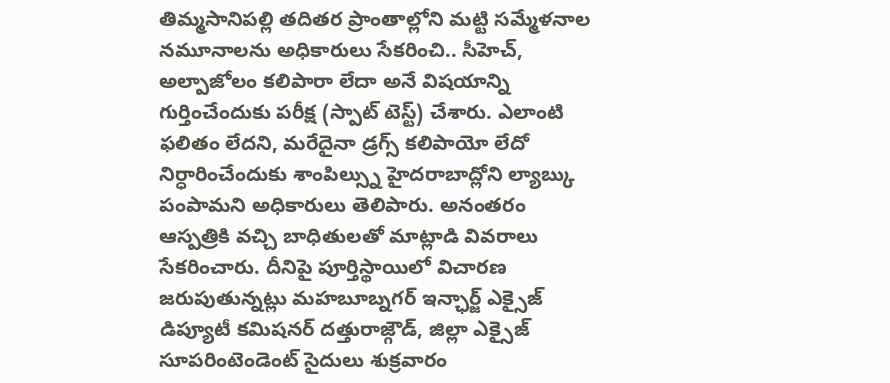తిమ్మసానిపల్లి తదితర ప్రాంతాల్లోని మట్టి సమ్మేళనాల నమూనాలను అధికారులు సేకరించి.. సీహెచ్, అల్పాజోలం కలిపారా లేదా అనే విషయాన్ని గుర్తించేందుకు పరీక్ష (స్పాట్ టెస్ట్) చేశారు. ఎలాంటి ఫలితం లేదని, మరేదైనా డ్రగ్స్ కలిపాయో లేదో నిర్ధారించేందుకు శాంపిల్స్ను హైదరాబాద్లోని ల్యాబ్కు పంపామని అధికారులు తెలిపారు. అనంతరం ఆస్పత్రికి వచ్చి బాధితులతో మాట్లాడి వివరాలు సేకరించారు. దీనిపై పూర్తిస్థాయిలో విచారణ జరుపుతున్నట్లు మహబూబ్నగర్ ఇన్ఛార్జ్ ఎక్సైజ్ డిప్యూటీ కమిషనర్ దత్తురాజ్గౌడ్, జిల్లా ఎక్సైజ్ సూపరింటెండెంట్ సైదులు శుక్రవారం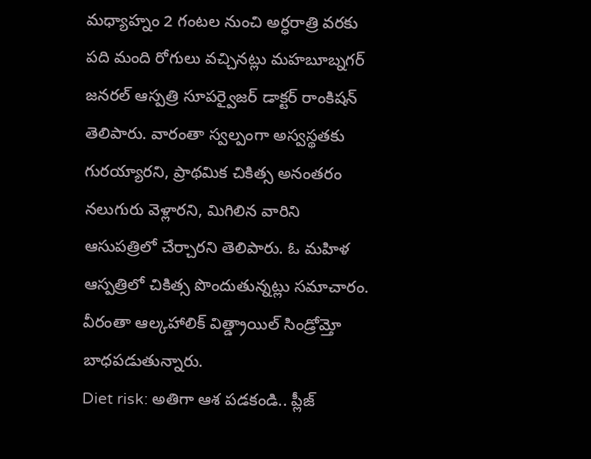మధ్యాహ్నం 2 గంటల నుంచి అర్ధరాత్రి వరకు పది మంది రోగులు వచ్చినట్లు మహబూబ్నగర్ జనరల్ ఆస్పత్రి సూపర్వైజర్ డాక్టర్ రాంకిషన్ తెలిపారు. వారంతా స్వల్పంగా అస్వస్థతకు గురయ్యారని, ప్రాథమిక చికిత్స అనంతరం నలుగురు వెళ్లారని, మిగిలిన వారిని ఆసుపత్రిలో చేర్చారని తెలిపారు. ఓ మహిళ ఆస్పత్రిలో చికిత్స పొందుతున్నట్లు సమాచారం. వీరంతా ఆల్కహాలిక్ విత్డ్రాయిల్ సిండ్రోమ్తో బాధపడుతున్నారు.
Diet risk: అతిగా ఆశ పడకండి.. ప్లీజ్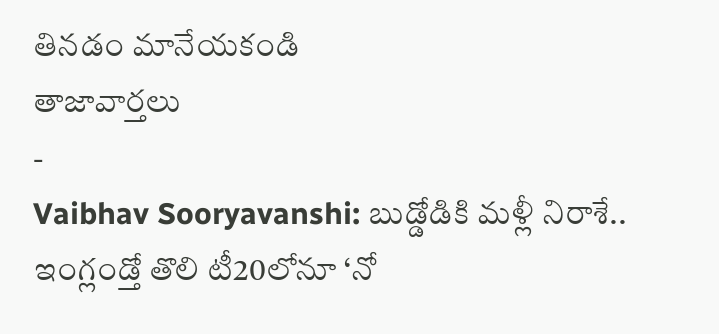తినడం మానేయకండి
తాజావార్తలు
-
Vaibhav Sooryavanshi: బుడ్డోడికి మళ్లీ నిరాశే.. ఇంగ్లండ్తో తొలి టీ20లోనూ ‘నో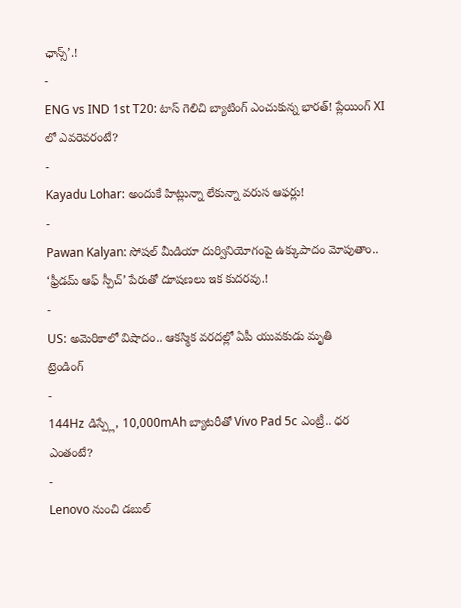ఛాన్స్’.!
-
ENG vs IND 1st T20: టాస్ గెలిచి బ్యాటింగ్ ఎంచుకున్న భారత్! ప్లేయింగ్ XI లో ఎవరెవరంటే?
-
Kayadu Lohar: అందుకే హిట్లున్నా లేకున్నా వరుస ఆఫర్లు!
-
Pawan Kalyan: సోషల్ మీడియా దుర్వినియోగంపై ఉక్కుపాదం మోపుతాం.. ‘ఫ్రీడమ్ ఆఫ్ స్పీచ్’ పేరుతో దూషణలు ఇక కుదరవు.!
-
US: అమెరికాలో విషాదం.. ఆకస్మిక వరదల్లో ఏపీ యువకుడు మృతి
ట్రెండింగ్
-
144Hz డిస్ప్లే, 10,000mAh బ్యాటరీతో Vivo Pad 5c ఎంట్రీ.. ధర ఎంతంటే?
-
Lenovo నుంచి డబుల్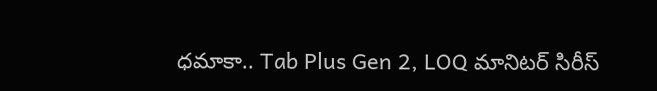ధమాకా.. Tab Plus Gen 2, LOQ మానిటర్ సిరీస్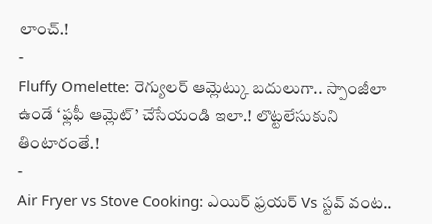లాంచ్.!
-
Fluffy Omelette: రెగ్యులర్ ఆమ్లెట్కు బదులుగా.. స్పాంజీలా ఉండే ‘ఫ్లఫీ ఆమ్లెట్’ చేసేయండి ఇలా.! లొట్టలేసుకుని తింటారంతే.!
-
Air Fryer vs Stove Cooking: ఎయిర్ ఫ్రయర్ Vs స్టవ్ వంట..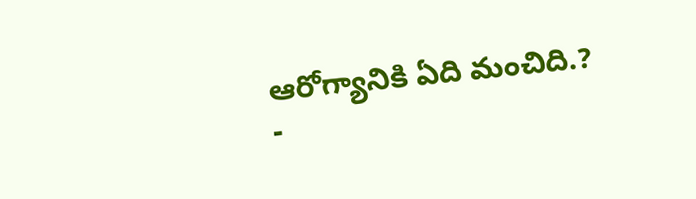ఆరోగ్యానికి ఏది మంచిది.?
-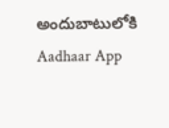అందుబాటులోకి Aadhaar App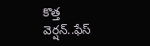కొత్త వెర్షన్..ఫేస్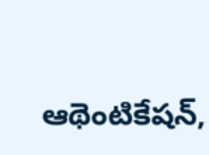ఆథెంటికేషన్,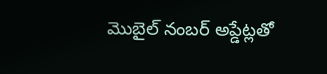మొబైల్ నంబర్ అప్డేట్లతో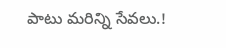పాటు మరిన్ని సేవలు.!